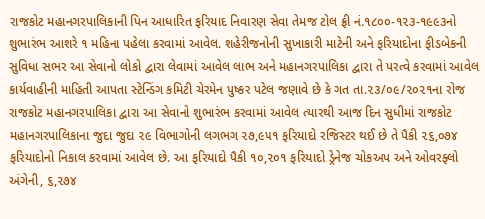રાજકોટ મહાનગરપાલિકાની પિન આધારિત ફરિયાદ નિવારણ સેવા તેમજ ટોલ ફ્રી નં.૧૮૦૦-૧૨૩-૧૯૯૩નો શુભારંભ આશરે ૧ મહિના પહેલા કરવામાં આવેલ. શહેરીજનોની સુખાકારી માટેની અને ફરિયાદોના ફીડબેકની સુવિધા સભર આ સેવાનો લોકો દ્વારા લેવામાં આવેલ લાભ અને મહાનગરપાલિકા દ્વારા તે પરત્વે કરવામાં આવેલ કાર્યવાહીની માહિતી આપતા સ્ટેન્ડિંગ કમિટી ચેરમેન પુષ્કર પટેલ જણાવે છે કે ગત તા.૨૩/૦૯/૨૦૨૧ના રોજ રાજકોટ મહાનગરપાલિકા દ્વારા આ સેવાનો શુભારંભ કરવામાં આવેલ ત્યારથી આજ દિન સુધીમાં રાજકોટ મહાનગરપાલિકાના જુદા જુદા ૨૯ વિભાગોની લગભગ ૨૭,૯૫૧ ફરિયાદો રજિસ્ટર થઈ છે તે પૈકી ૨૬,૦૭૪ ફરિયાદોનો નિકાલ કરવામાં આવેલ છે. આ ફરિયાદો પૈકી ૧૦,૨૦૧ ફરિયાદો ડ્રેનેજ ચોકઅપ અને ઓવરફ્લો અંગેની, ૬,૨૭૪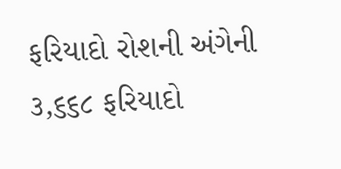ફરિયાદો રોશની અંગેની ૩,૬૬૮ ફરિયાદો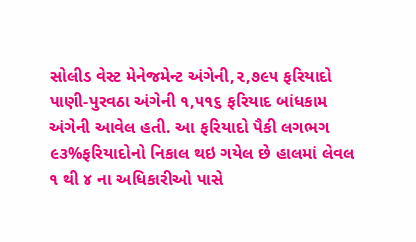સોલીડ વેસ્ટ મેનેજમેન્ટ અંગેની,૨,૭૯૫ ફરિયાદો પાણી-પુરવઠા અંગેની ૧,૫૧૬ ફરિયાદ બાંધકામ અંગેની આવેલ હતી. આ ફરિયાદો પૈકી લગભગ ૯૩%ફરિયાદોનો નિકાલ થઇ ગયેલ છે હાલમાં લેવલ ૧ થી ૪ ના અધિકારીઓ પાસે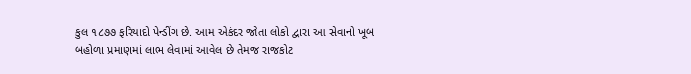કુલ ૧૮૭૭ ફરિયાદો પેન્ડીંગ છે. આમ એકંદર જોતા લોકો દ્વારા આ સેવાનો ખૂબ બહોળા પ્રમાણમાં લાભ લેવામાં આવેલ છે તેમજ રાજકોટ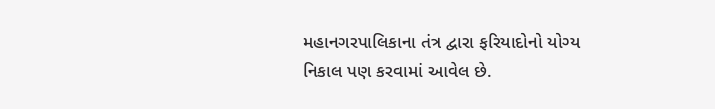મહાનગરપાલિકાના તંત્ર દ્વારા ફરિયાદોનો યોગ્ય નિકાલ પણ કરવામાં આવેલ છે.